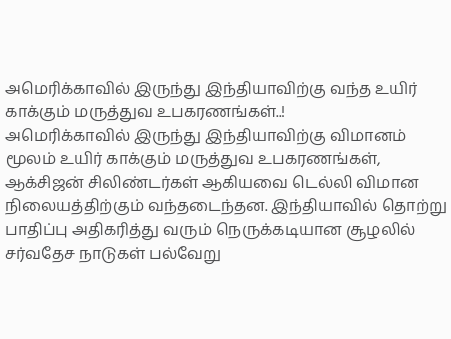அமெரிக்காவில் இருந்து இந்தியாவிற்கு வந்த உயிர் காக்கும் மருத்துவ உபகரணங்கள்..!
அமெரிக்காவில் இருந்து இந்தியாவிற்கு விமானம் மூலம் உயிர் காக்கும் மருத்துவ உபகரணங்கள், ஆக்சிஜன் சிலிண்டர்கள் ஆகியவை டெல்லி விமான நிலையத்திற்கும் வந்தடைந்தன. இந்தியாவில் தொற்று பாதிப்பு அதிகரித்து வரும் நெருக்கடியான சூழலில் சர்வதேச நாடுகள் பல்வேறு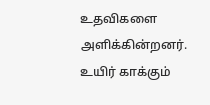உதவிகளை அளிக்கின்றனர்.
உயிர் காக்கும்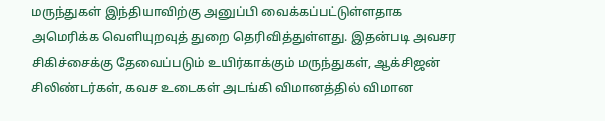மருந்துகள் இந்தியாவிற்கு அனுப்பி வைக்கப்பட்டுள்ளதாக அமெரிக்க வெளியுறவுத் துறை தெரிவித்துள்ளது. இதன்படி அவசர சிகிச்சைக்கு தேவைப்படும் உயிர்காக்கும் மருந்துகள், ஆக்சிஜன் சிலிண்டர்கள், கவச உடைகள் அடங்கி விமானத்தில் விமான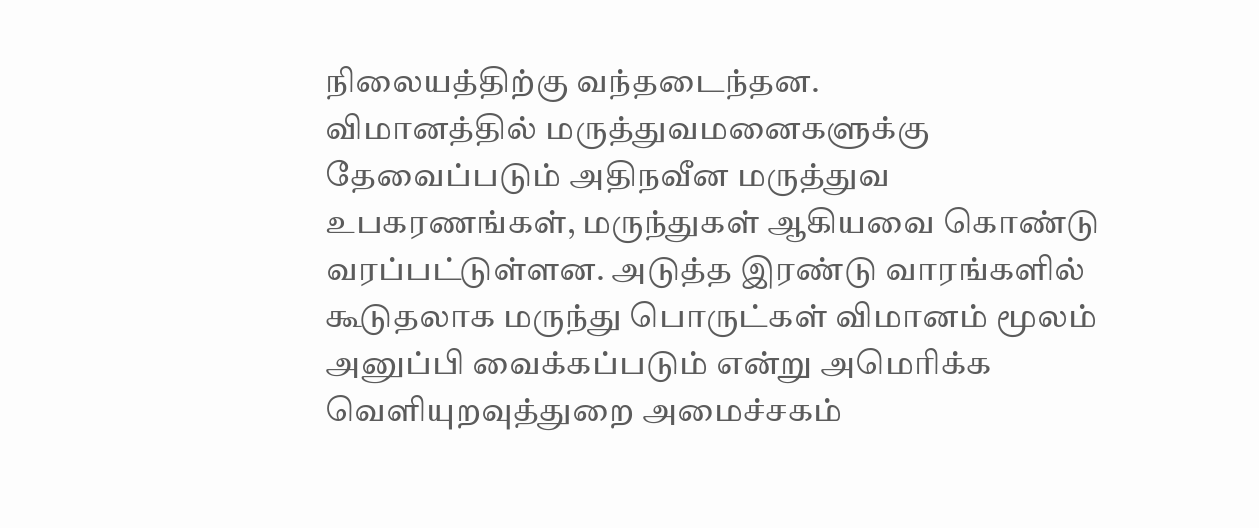நிலையத்திற்கு வந்தடைந்தன.
விமானத்தில் மருத்துவமனைகளுக்கு தேவைப்படும் அதிநவீன மருத்துவ உபகரணங்கள், மருந்துகள் ஆகியவை கொண்டு வரப்பட்டுள்ளன. அடுத்த இரண்டு வாரங்களில் கூடுதலாக மருந்து பொருட்கள் விமானம் மூலம் அனுப்பி வைக்கப்படும் என்று அமெரிக்க வெளியுறவுத்துறை அமைச்சகம்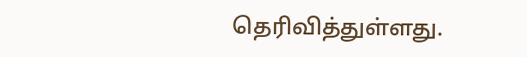தெரிவித்துள்ளது.